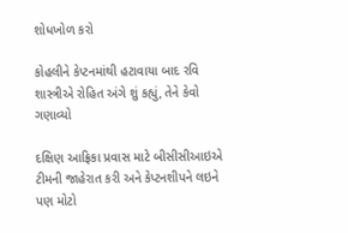શોધખોળ કરો

કોહલીને કેપ્ટનમાંથી હટાવાયા બાદ રવિ શાસ્ત્રીએ રોહિત અંગે શું કહ્યું, તેને કેવો ગણાવ્યો

દક્ષિણ આફ્રિકા પ્રવાસ માટે બીસીસીઆઇએ ટીમની જાહેરાત કરી અને કેપ્ટનશીપને લઇને પણ મોટો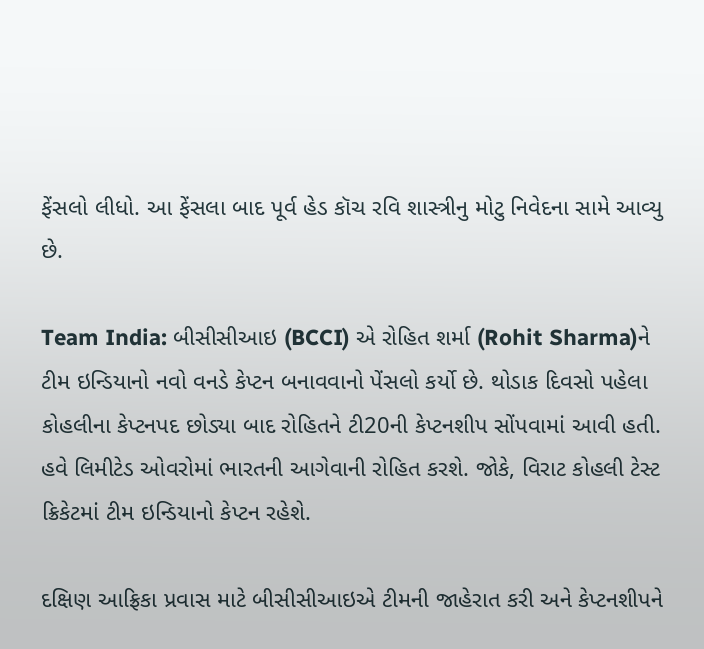ફેંસલો લીધો. આ ફેંસલા બાદ પૂર્વ હેડ કૉચ રવિ શાસ્ત્રીનુ મોટુ નિવેદના સામે આવ્યુ છે.

Team India: બીસીસીઆઇ (BCCI) એ રોહિત શર્મા (Rohit Sharma)ને ટીમ ઇન્ડિયાનો નવો વનડે કેપ્ટન બનાવવાનો પેંસલો કર્યો છે. થોડાક દિવસો પહેલા કોહલીના કેપ્ટનપદ છોડ્યા બાદ રોહિતને ટી20ની કેપ્ટનશીપ સોંપવામાં આવી હતી. હવે લિમીટેડ ઓવરોમાં ભારતની આગેવાની રોહિત કરશે. જોકે, વિરાટ કોહલી ટેસ્ટ ક્રિકેટમાં ટીમ ઇન્ડિયાનો કેપ્ટન રહેશે.

દક્ષિણ આફ્રિકા પ્રવાસ માટે બીસીસીઆઇએ ટીમની જાહેરાત કરી અને કેપ્ટનશીપને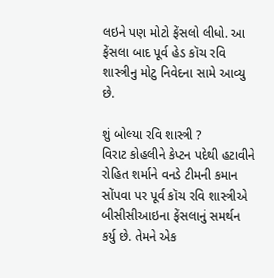લઇને પણ મોટો ફેંસલો લીધો. આ ફેંસલા બાદ પૂર્વ હેડ કૉચ રવિ શાસ્ત્રીનુ મોટુ નિવેદના સામે આવ્યુ છે.

શું બોલ્યા રવિ શાસ્ત્રી ?
વિરાટ કોહલીને કેપ્ટન પદેથી હટાવીને રોહિત શર્માને વનડે ટીમની કમાન સોંપવા પર પૂર્વ કૉચ રવિ શાસ્ત્રીએ બીસીસીઆઇના ફેંસલાનું સમર્થન કર્યુ છે. તેમને એક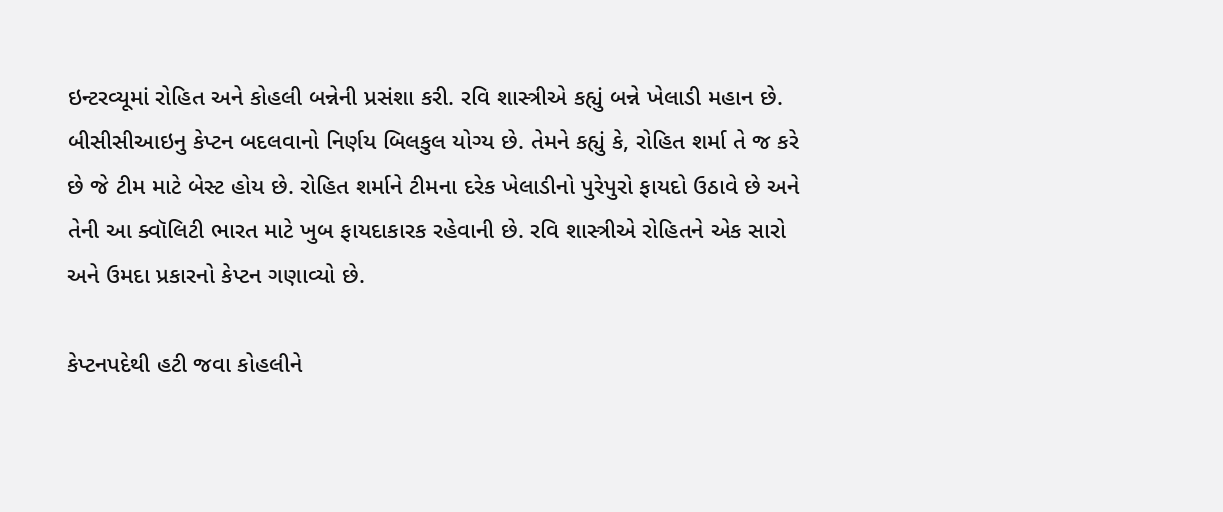ઇન્ટરવ્યૂમાં રોહિત અને કોહલી બન્નેની પ્રસંશા કરી. રવિ શાસ્ત્રીએ કહ્યું બન્ને ખેલાડી મહાન છે. બીસીસીઆઇનુ કેપ્ટન બદલવાનો નિર્ણય બિલકુલ યોગ્ય છે. તેમને કહ્યું કે, રોહિત શર્મા તે જ કરે છે જે ટીમ માટે બેસ્ટ હોય છે. રોહિત શર્માને ટીમના દરેક ખેલાડીનો પુરેપુરો ફાયદો ઉઠાવે છે અને તેની આ ક્વૉલિટી ભારત માટે ખુબ ફાયદાકારક રહેવાની છે. રવિ શાસ્ત્રીએ રોહિતને એક સારો અને ઉમદા પ્રકારનો કેપ્ટન ગણાવ્યો છે.

કેપ્ટનપદેથી હટી જવા કોહલીને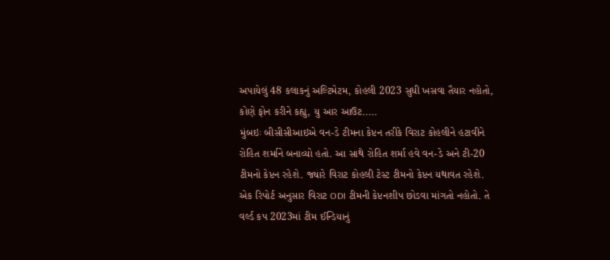અપાયેલું 48 કલાકનું અલ્ટિમેટમ, કોહલી 2023 સુધી ખસવા તૈયાર નહોતો, કોણે ફોન કરીને કહ્યુ, યુ આર આઉટ.....
મુંબઇઃ બીસીસીઆઇએ વન-ડે ટીમના કેપ્ટન તરીકે વિરાટ કોહલીને હટાવીને રોહિત શર્માને બનાવ્યો હતો. આ સાથે રોહિત શર્મા હવે વન-ડે અને ટી-20 ટીમનો કેપ્ટન રહેશે. જ્યારે વિરાટ કોહલી ટેસ્ટ ટીમનો કેપ્ટન યથાવત રહેશે.  એક રિપોર્ટ અનુસાર વિરાટ ODI ટીમની કેપ્ટનશીપ છોડવા માંગતો નહોતો. તે વર્લ્ડ કપ 2023માં ટીમ ઈન્ડિયાનું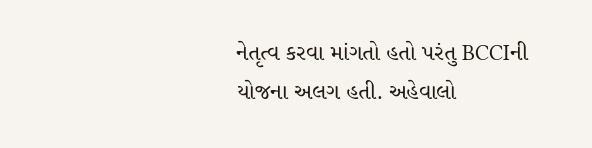નેતૃત્વ કરવા માંગતો હતો પરંતુ BCCIની યોજના અલગ હતી. અહેવાલો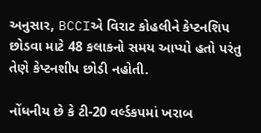અનુસાર, BCCIએ વિરાટ કોહલીને કેપ્ટનશિપ છોડવા માટે 48 કલાકનો સમય આપ્યો હતો પરંતુ તેણે કેપ્ટનશીપ છોડી નહોતી.

નોંધનીય છે કે ટી-20 વર્લ્ડકપમાં ખરાબ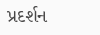પ્રદર્શન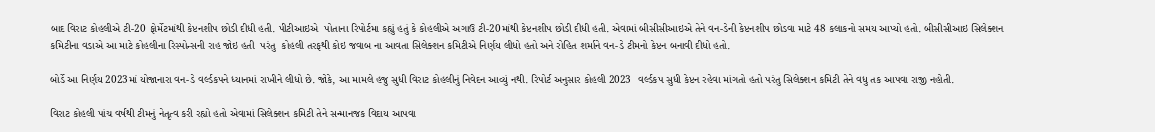બાદ વિરાટ કોહલીએ ટી-20 ફોર્મેટમાંથી કેપ્ટનશીપ છોડી દીધી હતી. પીટીઆઇએ  પોતાના રિપોર્ટમા કહ્યું હતું કે કોહલીએ અગાઉ ટી-20માંથી કેપ્ટનશીપ છોડી દીધી હતી. એવામાં બીસીસીઆઇએ તેને વન-ડેની કેપ્ટનશીપ છોડવા માટે 48 કલાકનો સમય આપ્યો હતો. બીસીસીઆઇ સિલેક્શન કમિટીના વડાએ આ માટે કોહલીના રિસ્પોન્સની રાહ જોઇ હતી  પરંતુ  કોહલી તરફથી કોઇ જવાબ ના આવતા સિલેક્શન કમિટીએ નિર્ણય લીધો હતો અને રોહિત શર્માને વન-ડે ટીમનો કેપ્ટન બનાવી દીધો હતો.

બોર્ડે આ નિર્ણય 2023માં યોજાનારા વન-ડે વર્લ્ડકપને ધ્યાનમાં રાખીને લીધો છે. જોકે, આ મામલે હજુ સુધી વિરાટ કોહલીનું નિવેદન આવ્યું નથી. રિપોર્ટ અનુસાર કોહલી 2023  વર્લ્ડકપ સુધી કેપ્ટન રહેવા માંગતો હતો પરંતુ સિલેક્શન કમિટી તેને વધુ તક આપવા રાજી નહોતી.

વિરાટ કોહલી પાંચ વર્ષથી ટીમનું નેતૃત્વ કરી રહ્યો હતો એવામાં સિલેક્શન કમિટી તેને સન્માનજક વિદાય આપવા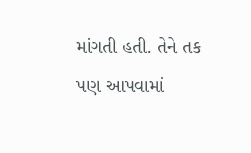માંગતી હતી. તેને તક પણ આપવામાં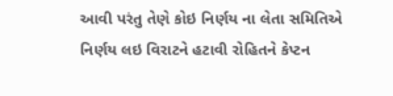આવી પરંતુ તેણે કોઇ નિર્ણય ના લેતા સમિતિએ નિર્ણય લઇ વિરાટને હટાવી રોહિતને કેપ્ટન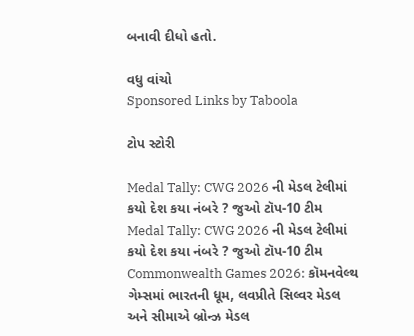બનાવી દીધો હતો.

વધુ વાંચો
Sponsored Links by Taboola

ટોપ સ્ટોરી

Medal Tally: CWG 2026 ની મેડલ ટેલીમાં કયો દેશ કયા નંબરે ? જુઓ ટૉપ-10 ટીમ
Medal Tally: CWG 2026 ની મેડલ ટેલીમાં કયો દેશ કયા નંબરે ? જુઓ ટૉપ-10 ટીમ
Commonwealth Games 2026: કૉમનવેલ્થ ગેમ્સમાં ભારતની ધૂમ, લવપ્રીતે સિલ્વર મેડલ અને સીમાએ બ્રોન્ઝ મેડલ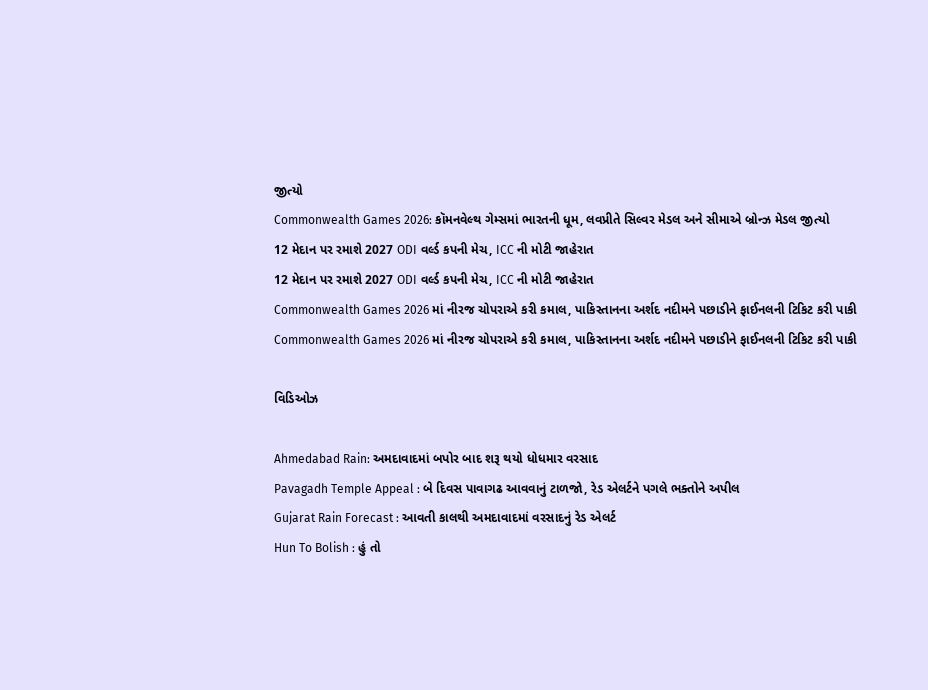જીત્યો
Commonwealth Games 2026: કૉમનવેલ્થ ગેમ્સમાં ભારતની ધૂમ, લવપ્રીતે સિલ્વર મેડલ અને સીમાએ બ્રોન્ઝ મેડલ જીત્યો
12 મેદાન પર રમાશે 2027 ODI વર્લ્ડ કપની મેચ, ICC ની મોટી જાહેરાત
12 મેદાન પર રમાશે 2027 ODI વર્લ્ડ કપની મેચ, ICC ની મોટી જાહેરાત
Commonwealth Games 2026 માં નીરજ ચોપરાએ કરી કમાલ, પાકિસ્તાનના અર્શદ નદીમને પછાડીને ફાઈનલની ટિકિટ કરી પાકી
Commonwealth Games 2026 માં નીરજ ચોપરાએ કરી કમાલ, પાકિસ્તાનના અર્શદ નદીમને પછાડીને ફાઈનલની ટિકિટ કરી પાકી

વિડિઓઝ

Ahmedabad Rain: અમદાવાદમાં બપોર બાદ શરૂ થયો ધોધમાર વરસાદ
Pavagadh Temple Appeal : બે દિવસ પાવાગઢ આવવાનું ટાળજો, રેડ એલર્ટને પગલે ભક્તોને અપીલ
Gujarat Rain Forecast : આવતી કાલથી અમદાવાદમાં વરસાદનું રેડ એલર્ટ
Hun To Bolish : હું તો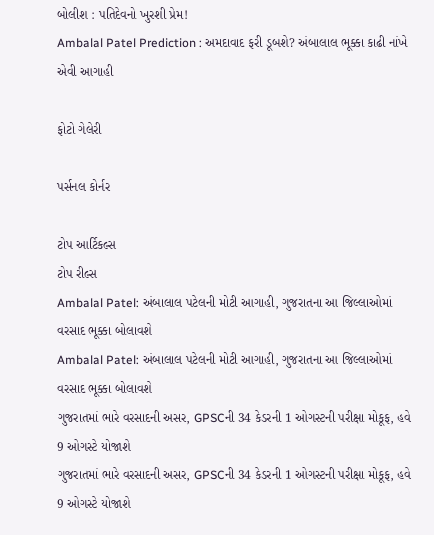બોલીશ : પતિદેવનો ખુરશી પ્રેમ!
Ambalal Patel Prediction : અમદાવાદ ફરી ડૂબશે? અંબાલાલ ભૂક્કા કાઢી નાંખે એવી આગાહી

ફોટો ગેલેરી

પર્સનલ કોર્નર

ટોપ આર્ટિકલ્સ
ટોપ રીલ્સ
Ambalal Patel: અંબાલાલ પટેલની મોટી આગાહી, ગુજરાતના આ જિલ્લાઓમાં વરસાદ ભૂક્કા બોલાવશે
Ambalal Patel: અંબાલાલ પટેલની મોટી આગાહી, ગુજરાતના આ જિલ્લાઓમાં વરસાદ ભૂક્કા બોલાવશે
ગુજરાતમાં ભારે વરસાદની અસર, GPSCની 34 કેડરની 1 ઓગસ્ટની પરીક્ષા મોકૂફ, હવે 9 ઓગસ્ટે યોજાશે
ગુજરાતમાં ભારે વરસાદની અસર, GPSCની 34 કેડરની 1 ઓગસ્ટની પરીક્ષા મોકૂફ, હવે 9 ઓગસ્ટે યોજાશે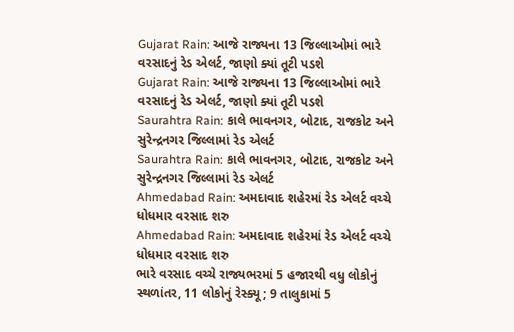Gujarat Rain: આજે રાજ્યના 13 જિલ્લાઓમાં ભારે વરસાદનું રેડ એલર્ટ, જાણો ક્યાં તૂટી પડશે
Gujarat Rain: આજે રાજ્યના 13 જિલ્લાઓમાં ભારે વરસાદનું રેડ એલર્ટ, જાણો ક્યાં તૂટી પડશે
Saurahtra Rain: કાલે ભાવનગર, બોટાદ, રાજકોટ અને સુરેન્દ્રનગર જિલ્લામાં રેડ એલર્ટ
Saurahtra Rain: કાલે ભાવનગર, બોટાદ, રાજકોટ અને સુરેન્દ્રનગર જિલ્લામાં રેડ એલર્ટ
Ahmedabad Rain: અમદાવાદ શહેરમાં રેડ એલર્ટ વચ્ચે ધોધમાર વરસાદ શરુ
Ahmedabad Rain: અમદાવાદ શહેરમાં રેડ એલર્ટ વચ્ચે ધોધમાર વરસાદ શરુ
ભારે વરસાદ વચ્ચે રાજ્યભરમાં 5 હજારથી વધુ લોકોનું સ્થળાંતર, 11 લોકોનું રેસ્ક્યૂ; 9 તાલુકામાં 5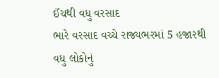ઈંચથી વધુ વરસાદ
ભારે વરસાદ વચ્ચે રાજ્યભરમાં 5 હજારથી વધુ લોકોનું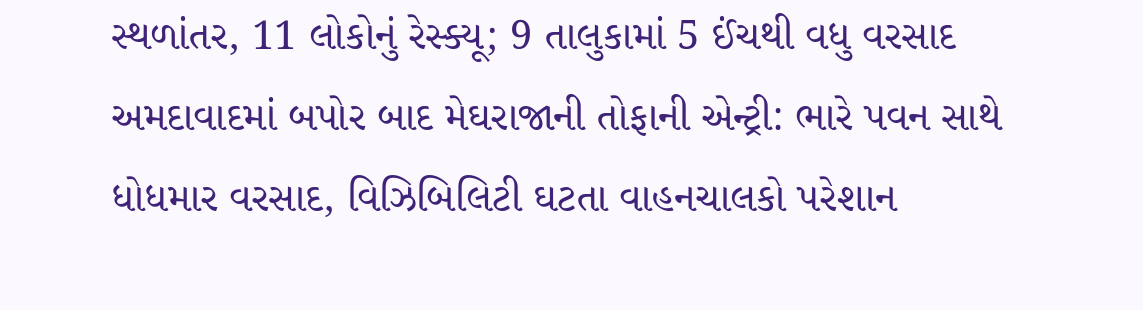સ્થળાંતર, 11 લોકોનું રેસ્ક્યૂ; 9 તાલુકામાં 5 ઈંચથી વધુ વરસાદ
અમદાવાદમાં બપોર બાદ મેઘરાજાની તોફાની એન્ટ્રી: ભારે પવન સાથે ધોધમાર વરસાદ, વિઝિબિલિટી ઘટતા વાહનચાલકો પરેશાન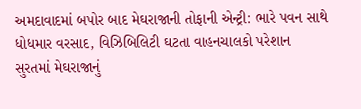અમદાવાદમાં બપોર બાદ મેઘરાજાની તોફાની એન્ટ્રી: ભારે પવન સાથે ધોધમાર વરસાદ, વિઝિબિલિટી ઘટતા વાહનચાલકો પરેશાન
સુરતમાં મેઘરાજાનું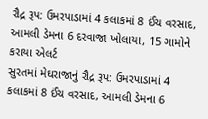રૌદ્ર રૂપ: ઉમરપાડામાં 4 કલાકમાં 8 ઈંચ વરસાદ, આમલી ડેમના 6 દરવાજા ખોલાયા, 15 ગામોને કરાયા એલર્ટ
સુરતમાં મેઘરાજાનું રૌદ્ર રૂપ: ઉમરપાડામાં 4 કલાકમાં 8 ઈંચ વરસાદ, આમલી ડેમના 6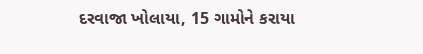દરવાજા ખોલાયા, 15 ગામોને કરાયા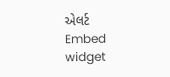એલર્ટ
Embed widget